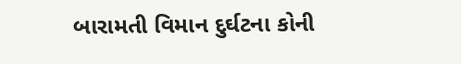બારામતી વિમાન દુર્ઘટના કોની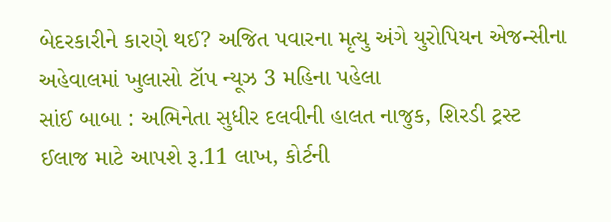બેદરકારીને કારણે થઈ? અજિત પવારના મૃત્યુ અંગે યુરોપિયન એજન્સીના અહેવાલમાં ખુલાસો ટૉપ ન્યૂઝ 3 મહિના પહેલા
સાંઈ બાબા : અભિનેતા સુધીર દલવીની હાલત નાજુક, શિરડી ટ્રસ્ટ ઈલાજ માટે આપશે રૂ.11 લાખ, કોર્ટની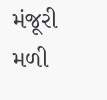મંજૂરી મળી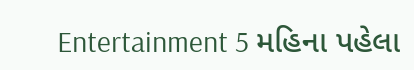Entertainment 5 મહિના પહેલા